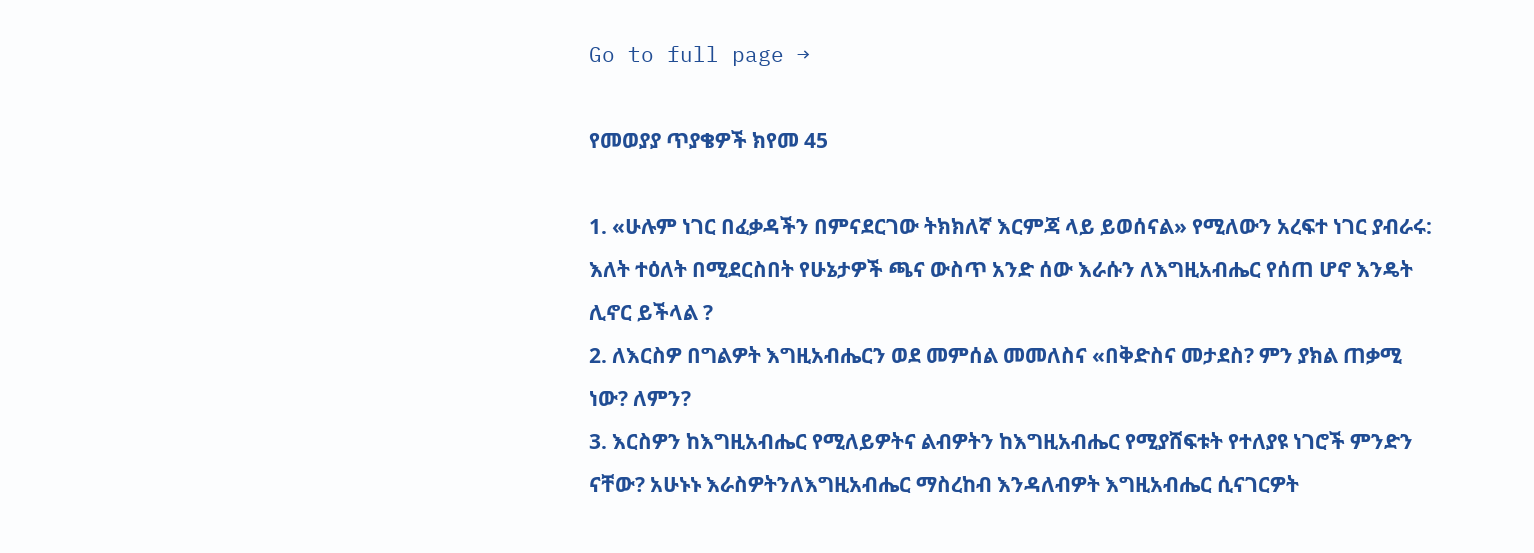Go to full page →

የመወያያ ጥያቄዎች ክየመ 45

1. «ሁሉም ነገር በፈቃዳችን በምናደርገው ትክክለኛ እርምጃ ላይ ይወሰናል» የሚለውን አረፍተ ነገር ያብራሩ: እለት ተዕለት በሚደርስበት የሁኔታዎች ጫና ውስጥ አንድ ሰው እራሱን ለእግዚአብሔር የሰጠ ሆኖ እንዴት ሊኖር ይችላል ?
2. ለእርስዎ በግልዎት እግዚአብሔርን ወደ መምሰል መመለስና «በቅድስና መታደስ? ምን ያክል ጠቃሚ ነው? ለምን?
3. እርስዎን ከእግዚአብሔር የሚለይዎትና ልብዎትን ከእግዚአብሔር የሚያሸፍቱት የተለያዩ ነገሮች ምንድን ናቸው? አሁኑኑ እራስዎትንለእግዚአብሔር ማስረከብ እንዳለብዎት እግዚአብሔር ሲናገርዎት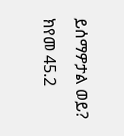ይሰማዎታል ወይ? ክየመ 45.2